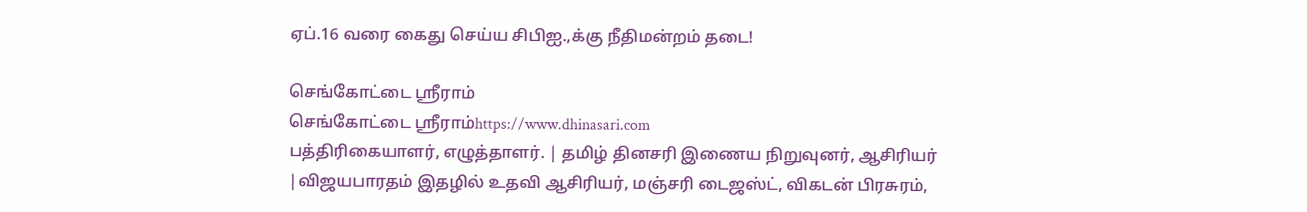ஏப்.16 வரை கைது செய்ய சிபிஐ.,க்கு நீதிமன்றம் தடை!

செங்கோட்டை ஸ்ரீராம்
செங்கோட்டை ஸ்ரீராம்https://www.dhinasari.com
பத்திரிகையாளர், எழுத்தாளர். | தமிழ் தினசரி இணைய நிறுவுனர், ஆசிரியர் |விஜயபாரதம் இதழில் உதவி ஆசிரியர், மஞ்சரி டைஜஸ்ட், விகடன் பிரசுரம்,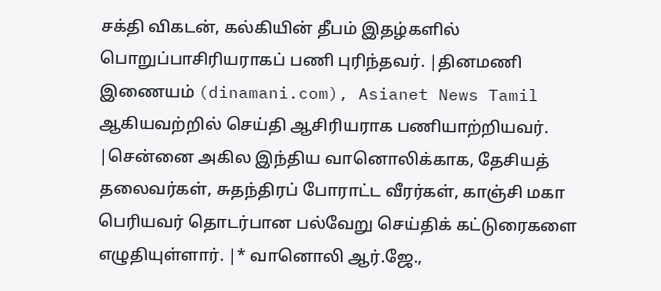சக்தி விகடன், கல்கியின் தீபம் இதழ்களில் பொறுப்பாசிரியராகப் பணி புரிந்தவர். |தினமணி இணையம் (dinamani.com), Asianet News Tamil ஆகியவற்றில் செய்தி ஆசிரியராக பணியாற்றியவர். |சென்னை அகில இந்திய வானொலிக்காக, தேசியத் தலைவர்கள், சுதந்திரப் போராட்ட வீரர்கள், காஞ்சி மகா பெரியவர் தொடர்பான பல்வேறு செய்திக் கட்டுரைகளை எழுதியுள்ளார். |* வானொலி ஆர்.ஜே.,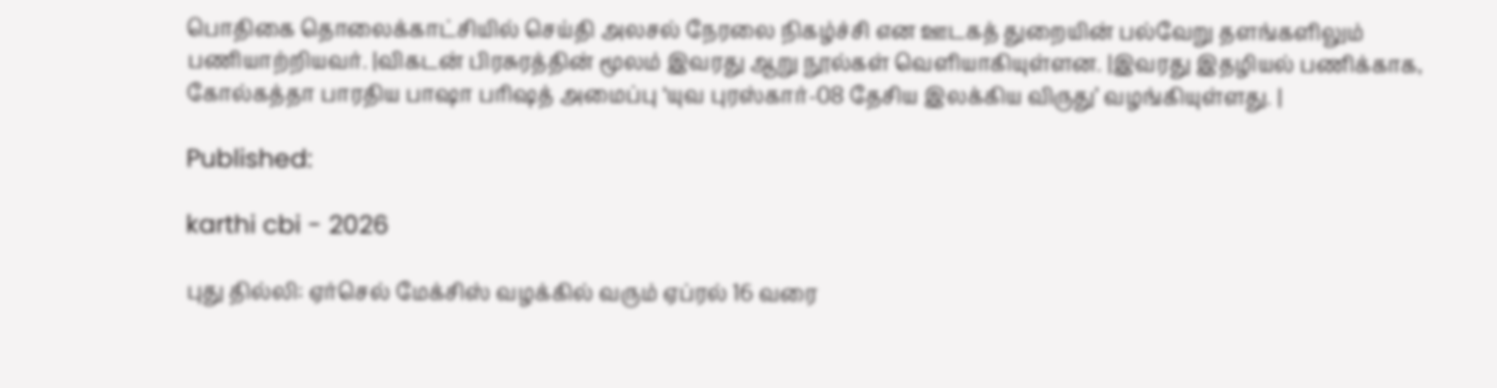பொதிகை தொலைக்காட்சியில் செய்தி அலசல் நேரலை நிகழ்ச்சி என ஊடகத் துறையின் பல்வேறு தளங்களிலும் பணியாற்றியவர். |விகடன் பிரசுரத்தின் மூலம் இவரது ஆறு நூல்கள் வெளியாகியுள்ளன. |இவரது இதழியல் பணிக்காக, கோல்கத்தா பாரதிய பாஷா பரிஷத் அமைப்பு ‘யுவ புரஸ்கார்-08 தேசிய இலக்கிய விருது’ வழங்கியுள்ளது. |

Published:

karthi cbi - 2026

புது தில்லி: ஏர்செல் மேக்சிஸ் வழக்கில் வரும் ஏப்ரல் 16 வரை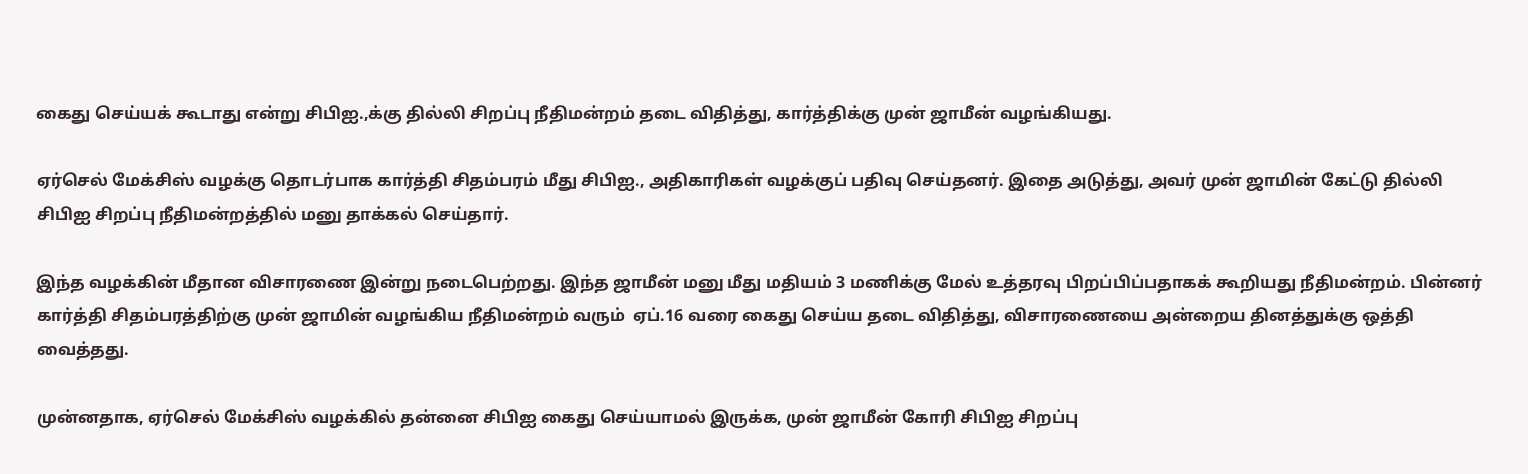கைது செய்யக் கூடாது என்று சிபிஐ.,க்கு தில்லி சிறப்பு நீதிமன்றம் தடை விதித்து, கார்த்திக்கு முன் ஜாமீன் வழங்கியது.

ஏர்செல் மேக்சிஸ் வழக்கு தொடர்பாக கார்த்தி சிதம்பரம் மீது சிபிஐ., அதிகாரிகள் வழக்குப் பதிவு செய்தனர். இதை அடுத்து, அவர் முன் ஜாமின் கேட்டு தில்லி சிபிஐ சிறப்பு நீதிமன்றத்தில் மனு தாக்கல் செய்தார்.

இந்த வழக்கின் மீதான விசாரணை இன்று நடைபெற்றது. இந்த ஜாமீன் மனு மீது மதியம் 3 மணிக்கு மேல் உத்தரவு பிறப்பிப்பதாகக் கூறியது நீதிமன்றம். பின்னர் கார்த்தி சிதம்பரத்திற்கு முன் ஜாமின் வழங்கிய நீதிமன்றம் வரும்  ஏப்.16 வரை கைது செய்ய தடை விதித்து, விசாரணையை அன்றைய தினத்துக்கு ஒத்தி வைத்தது.

முன்னதாக, ஏர்செல் மேக்சிஸ் வழக்கில் தன்னை சிபிஐ கைது செய்யாமல் இருக்க, முன் ஜாமீன் கோரி சிபிஐ சிறப்பு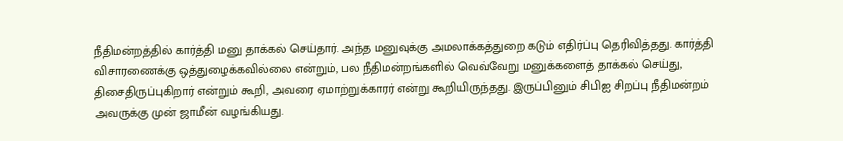நீதிமன்றத்தில் கார்த்தி மனு தாக்கல் செய்தார். அந்த மனுவுக்கு அமலாக்கத்துறை கடும் எதிர்ப்பு தெரிவித்தது. கார்த்தி விசாரணைக்கு ஒத்துழைக்கவில்லை என்றும், பல நீதிமன்றங்களில் வெவ்வேறு மனுக்களைத் தாக்கல் செய்து, திசைதிருப்புகிறார் என்றும் கூறி, அவரை ஏமாற்றுக்காரர் என்று கூறியிருந்தது. இருப்பினும் சிபிஐ சிறப்பு நீதிமன்றம் அவருக்கு முன் ஜாமீன் வழங்கியது.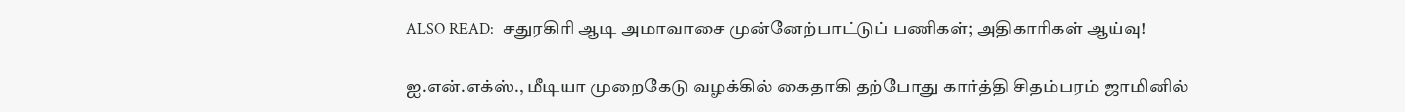ALSO READ:  சதுரகிரி ஆடி அமாவாசை முன்னேற்பாட்டுப் பணிகள்; அதிகாரிகள் ஆய்வு!

ஐ.என்.எக்ஸ்., மீடியா முறைகேடு வழக்கில் கைதாகி தற்போது கார்த்தி சிதம்பரம் ஜாமினில்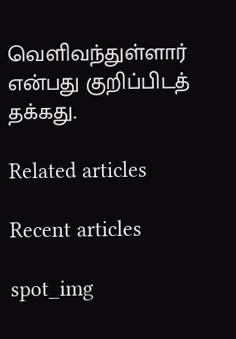வெளிவந்துள்ளார் என்பது குறிப்பிடத் தக்கது.

Related articles

Recent articles

spot_img